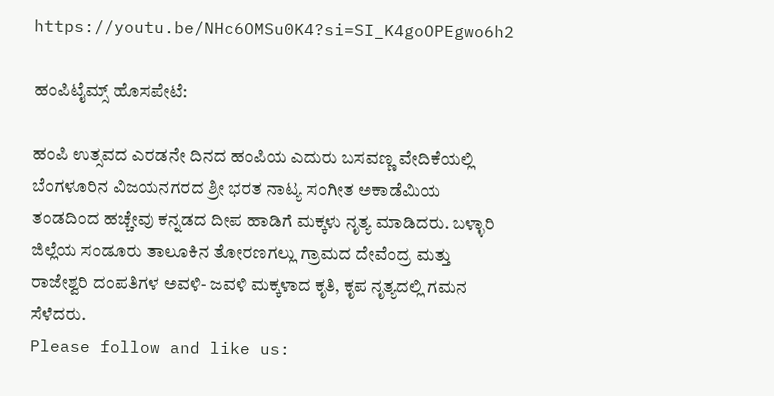https://youtu.be/NHc6OMSu0K4?si=SI_K4goOPEgwo6h2

ಹಂಪಿಟೈಮ್ಸ್ ಹೊಸಪೇಟೆ:

ಹಂಪಿ ಉತ್ಸವದ ಎರಡನೇ ದಿನದ ಹಂಪಿಯ ಎದುರು ಬಸವಣ್ಣ ವೇದಿಕೆಯಲ್ಲಿ ಬೆಂಗಳೂರಿನ ವಿಜಯನಗರದ ಶ್ರೀ ಭರತ ನಾಟ್ಯ ಸಂಗೀತ ಅಕಾಡೆಮಿಯ ತಂಡದಿಂದ ಹಚ್ಚೇವು ಕನ್ನಡದ ದೀಪ ಹಾಡಿಗೆ ಮಕ್ಕಳು ನೃತ್ಯ ಮಾಡಿದರು. ಬಳ್ಳಾರಿ ಜಿಲ್ಲೆಯ ಸಂಡೂರು ತಾಲೂಕಿನ ತೋರಣಗಲ್ಲು ಗ್ರಾಮದ ದೇವೆಂದ್ರ ಮತ್ತು ರಾಜೇಶ್ವರಿ ದಂಪತಿಗಳ ಅವಳಿ- ಜವಳಿ ಮಕ್ಕಳಾದ ಕೃತಿ, ಕೃಪ ನೃತ್ಯದಲ್ಲಿ ಗಮನ ಸೆಳೆದರು.
Please follow and like us: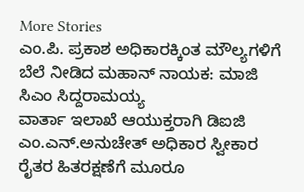More Stories
ಎಂ.ಪಿ. ಪ್ರಕಾಶ ಅಧಿಕಾರಕ್ಕಿಂತ ಮೌಲ್ಯಗಳಿಗೆ ಬೆಲೆ ನೀಡಿದ ಮಹಾನ್ ನಾಯಕ: ಮಾಜಿ ಸಿಎಂ ಸಿದ್ದರಾಮಯ್ಯ
ವಾರ್ತಾ ಇಲಾಖೆ ಆಯುಕ್ತರಾಗಿ ಡಿಐಜಿ ಎಂ.ಎನ್.ಅನುಚೇತ್ ಅಧಿಕಾರ ಸ್ವೀಕಾರ
ರೈತರ ಹಿತರಕ್ಷಣೆಗೆ ಮೂರೂ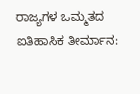ರಾಜ್ಯಗಳ ಒಮ್ಮತದ ಐತಿಹಾಸಿಕ ತೀರ್ಮಾನ: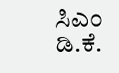ಸಿಎಂ ಡಿ.ಕೆ.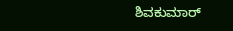ಶಿವಕುಮಾರ್